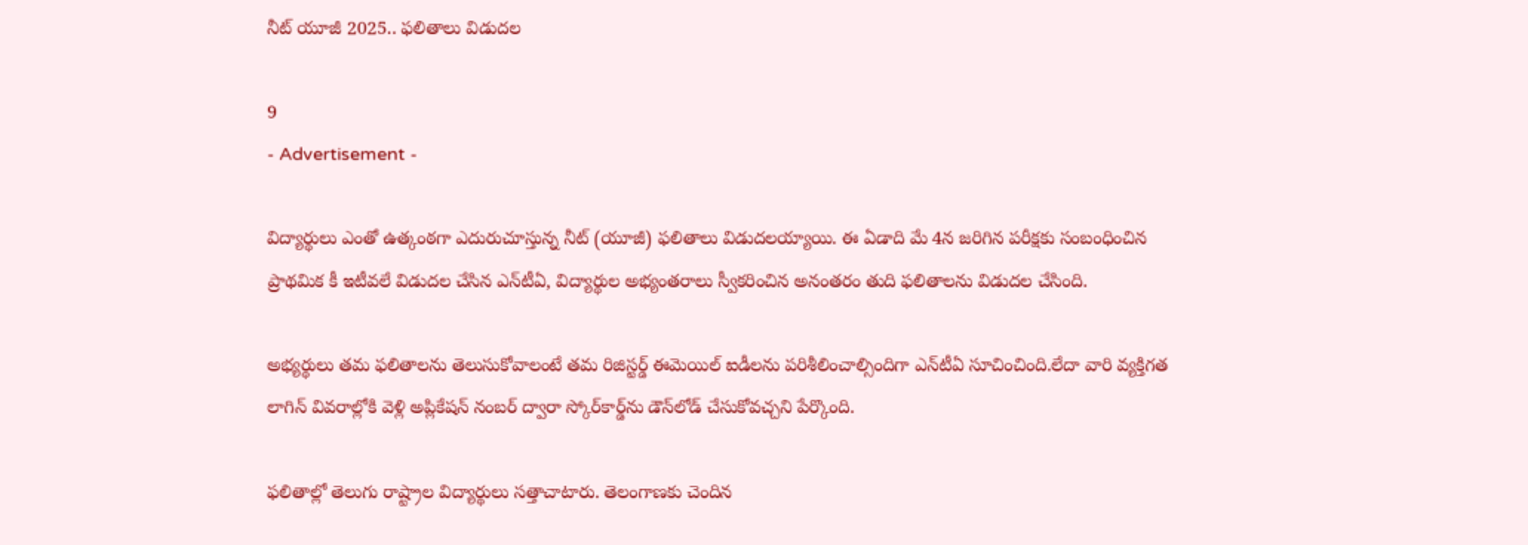నీట్‌ యూజీ 2025.. ఫలితాలు విడుదల

9
- Advertisement -

విద్యార్థులు ఎంతో ఉత్కంఠగా ఎదురుచూస్తున్న నీట్‌ (యూజీ) ఫలితాలు విడుదలయ్యాయి. ఈ ఏడాది మే 4న జరిగిన పరీక్షకు సంబంధించిన ప్రాథమిక కీ ఇటీవలే విడుదల చేసిన ఎన్‌టీఏ, విద్యార్థుల అభ్యంతరాలు స్వీకరించిన అనంతరం తుది ఫలితాలను విడుదల చేసింది.

అభ్యర్థులు తమ ఫలితాలను తెలుసుకోవాలంటే తమ రిజిస్టర్డ్‌ ఈమెయిల్‌ ఐడీలను పరిశీలించాల్సిందిగా ఎన్‌టీఏ సూచించింది.లేదా వారి వ్యక్తిగత లాగిన్‌ వివరాల్లోకి వెళ్లి అప్లికేషన్‌ నంబర్‌ ద్వారా స్కోర్‌కార్డ్‌ను డౌన్‌లోడ్‌ చేసుకోవచ్చని పేర్కొంది.

ఫలితాల్లో తెలుగు రాష్ట్రాల విద్యార్థులు సత్తాచాటారు. తెలంగాణకు చెందిన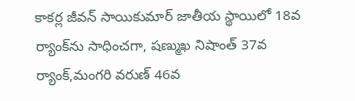కాకర్ల జీవన్‌ సాయికుమార్‌ జాతీయ స్థాయిలో 18వ ర్యాంక్‌ను సాధించగా, షణ్ముఖ నిషాంత్‌ 37వ ర్యాంక్‌,మంగరి వరుణ్‌ 46వ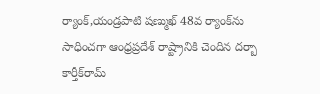ర్యాంక్‌,యండ్రపాటి షణ్ముఖ్‌ 48వ ర్యాంక్‌ను సాధించగా ఆంధ్రప్రదేశ్‌ రాష్ట్రానికి చెందిన దర్బా కార్తీక్‌రామ్‌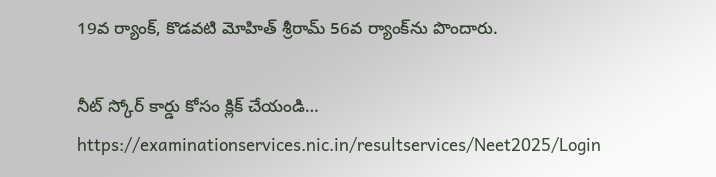19వ ర్యాంక్‌, కొడవటి మోహిత్‌ శ్రీరామ్‌ 56వ ర్యాంక్‌ను పొందారు.

నీట్‌ స్కోర్‌ కార్డు కోసం క్లిక్‌ చేయండి… https://examinationservices.nic.in/resultservices/Neet2025/Login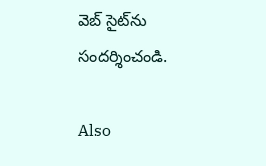వెబ్ సైట్‌ను సందర్శించండి.

Also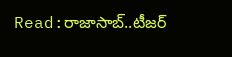Read:రాజాసాబ్..టీజర్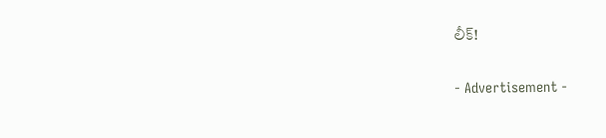లీక్!

- Advertisement -